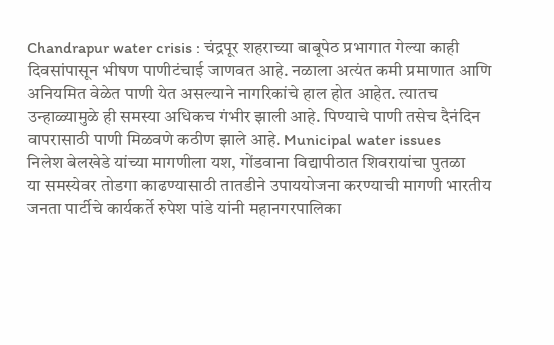Chandrapur water crisis : चंद्रपूर शहराच्या बाबूपेठ प्रभागात गेल्या काही दिवसांपासून भीषण पाणीटंचाई जाणवत आहे. नळाला अत्यंत कमी प्रमाणात आणि अनियमित वेळेत पाणी येत असल्याने नागरिकांचे हाल होत आहेत. त्यातच उन्हाळ्यामुळे ही समस्या अधिकच गंभीर झाली आहे. पिण्याचे पाणी तसेच दैनंदिन वापरासाठी पाणी मिळवणे कठीण झाले आहे. Municipal water issues
निलेश बेलखेडे यांच्या मागणीला यश, गोंडवाना विद्यापीठात शिवरायांचा पुतळा
या समस्येवर तोडगा काढण्यासाठी तातडीने उपाययोजना करण्याची मागणी भारतीय जनता पार्टीचे कार्यकर्ते रुपेश पांडे यांनी महानगरपालिका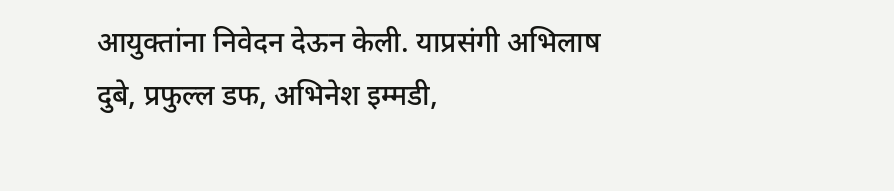आयुक्तांना निवेदन देऊन केली. याप्रसंगी अभिलाष दुबे, प्रफुल्ल डफ, अभिनेश इम्मडी,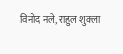विनोद नले, राहुल शुक्ला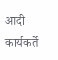आदी कार्यकर्ते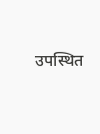उपस्थित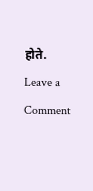होते.
Leave a Comment